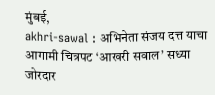मुंबई,
akhri-sawal : अभिनेता संजय दत्त याचा आगामी चित्रपट ‘आखरी सवाल’ सध्या जोरदार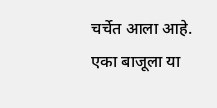चर्चेत आला आहे. एका बाजूला या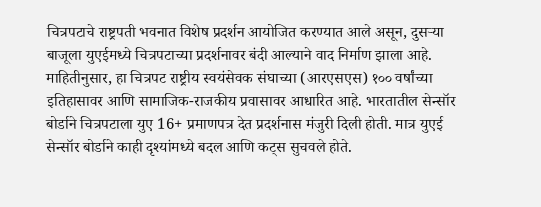चित्रपटाचे राष्ट्रपती भवनात विशेष प्रदर्शन आयोजित करण्यात आले असून, दुसऱ्या बाजूला युएईमध्ये चित्रपटाच्या प्रदर्शनावर बंदी आल्याने वाद निर्माण झाला आहे.
माहितीनुसार, हा चित्रपट राष्ट्रीय स्वयंसेवक संघाच्या (आरएसएस) १०० वर्षांच्या इतिहासावर आणि सामाजिक-राजकीय प्रवासावर आधारित आहे. भारतातील सेन्सॉर बोर्डाने चित्रपटाला युए 16+ प्रमाणपत्र देत प्रदर्शनास मंजुरी दिली होती. मात्र युएई सेन्सॉर बोर्डाने काही दृश्यांमध्ये बदल आणि कट्स सुचवले होते.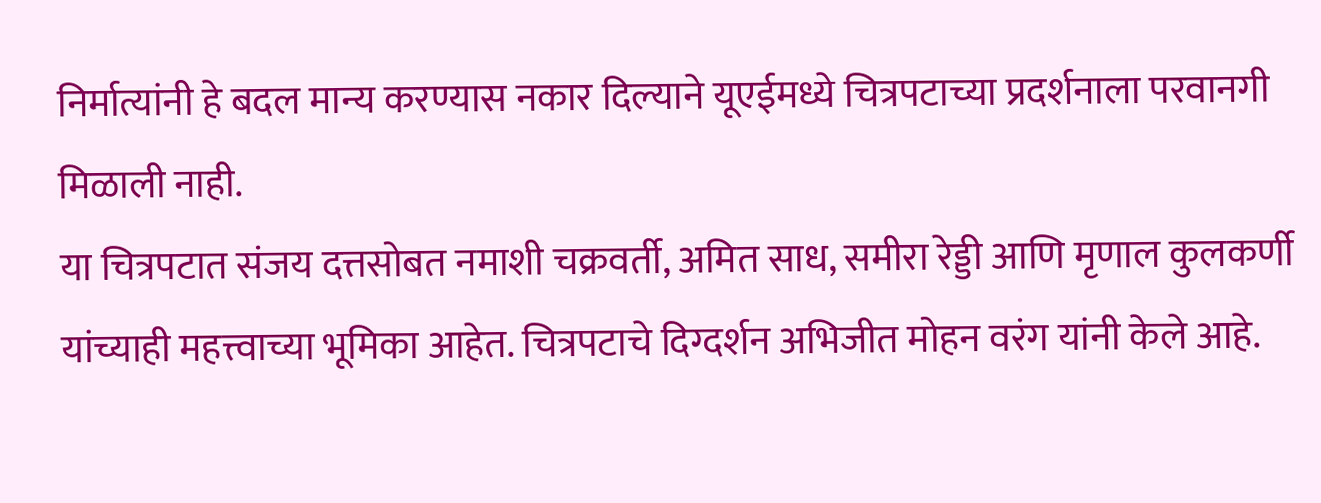निर्मात्यांनी हे बदल मान्य करण्यास नकार दिल्याने यूएईमध्ये चित्रपटाच्या प्रदर्शनाला परवानगी मिळाली नाही.
या चित्रपटात संजय दत्तसोबत नमाशी चक्रवर्ती, अमित साध, समीरा रेड्डी आणि मृणाल कुलकर्णी यांच्याही महत्त्वाच्या भूमिका आहेत. चित्रपटाचे दिग्दर्शन अभिजीत मोहन वरंग यांनी केले आहे.